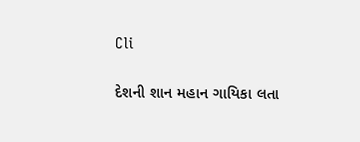Cli

દેશની શાન મહાન ગાયિકા લતા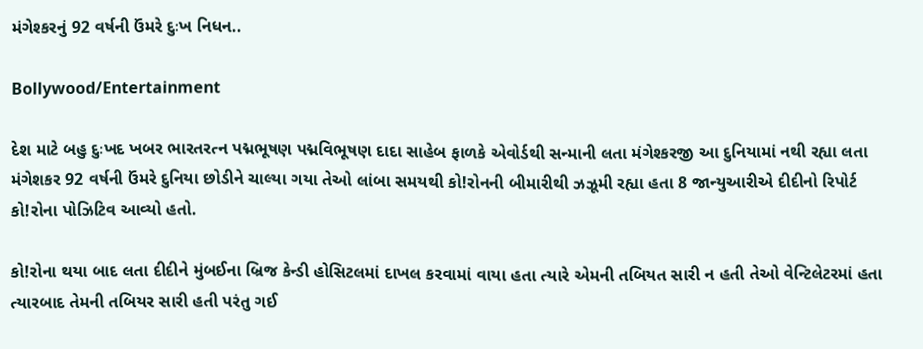મંગેશ્કરનું 92 વર્ષની ઉંમરે દુઃખ નિધન..

Bollywood/Entertainment

દેશ માટે બહુ દુઃખદ ખબર ભારતરત્ન પદ્મભૂષણ પદ્મવિભૂષણ દાદા સાહેબ ફાળકે એવોર્ડથી સન્માની લતા મંગેશ્કરજી આ દુનિયામાં નથી રહ્યા લતા મંગેશકર 92 વર્ષની ઉંમરે દુનિયા છોડીને ચાલ્યા ગયા તેઓ લાંબા સમયથી કો!રોનની બીમારીથી ઝઝૂમી રહ્યા હતા 8 જાન્યુઆરીએ દીદીનો રિપોર્ટ કો!રોના પોઝિટિવ આવ્યો હતો.

કો!રોના થયા બાદ લતા દીદીને મુંબઈના બ્રિજ કેન્ડી હોસિટલમાં દાખલ કરવામાં વાયા હતા ત્યારે એમની તબિયત સારી ન હતી તેઓ વેન્ટિલેટરમાં હતા ત્યારબાદ તેમની તબિયર સારી હતી પરંતુ ગઈ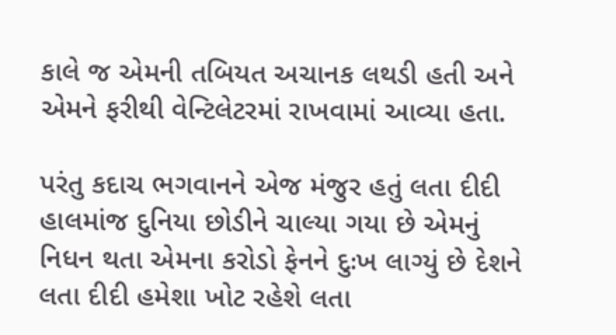કાલે જ એમની તબિયત અચાનક લથડી હતી અને એમને ફરીથી વેન્ટિલેટરમાં રાખવામાં આવ્યા હતા.

પરંતુ કદાચ ભગવાનને એજ મંજુર હતું લતા દીદી હાલમાંજ દુનિયા છોડીને ચાલ્યા ગયા છે એમનું નિધન થતા એમના કરોડો ફેનને દુઃખ લાગ્યું છે દેશને લતા દીદી હમેશા ખોટ રહેશે લતા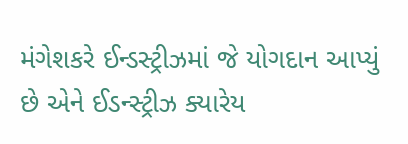મંગેશકરે ઈન્ડસ્ટ્રીઝમાં જે યોગદાન આપ્યું છે એને ઈડન્સ્ટ્રીઝ ક્યારેય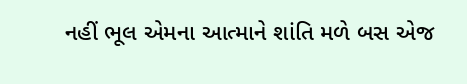નહીં ભૂલ એમના આત્માને શાંતિ મળે બસ એજ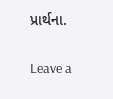પ્રાર્થના.

Leave a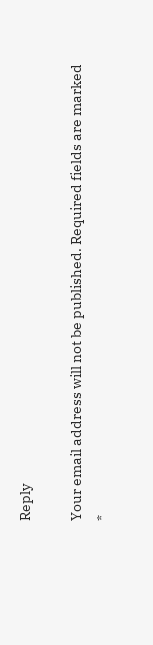Reply

Your email address will not be published. Required fields are marked *